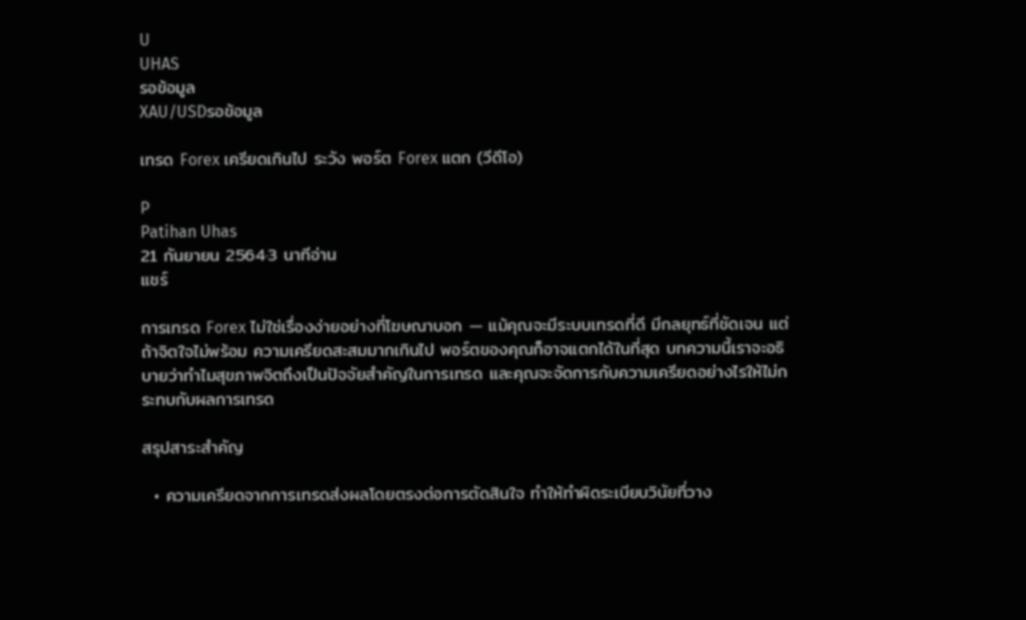U
UHAS
รอข้อมูล
XAU/USDรอข้อมูล

เทรด Forex เครียดเกินไป ระวัง พอร์ต Forex แตก (วีดีโอ)

P
Patihan Uhas
21 กันยายน 2564·3 นาทีอ่าน
แชร์

การเทรด Forex ไม่ใช่เรื่องง่ายอย่างที่โฆษณาบอก — แม้คุณจะมีระบบเทรดที่ดี มีกลยุทธ์ที่ชัดเจน แต่ถ้าจิตใจไม่พร้อม ความเครียดสะสมมากเกินไป พอร์ตของคุณก็อาจแตกได้ในที่สุด บทความนี้เราจะอธิบายว่าทำไมสุขภาพจิตถึงเป็นปัจจัยสำคัญในการเทรด และคุณจะจัดการกับความเครียดอย่างไรให้ไม่กระทบกับผลการเทรด

สรุปสาระสำคัญ

  • ความเครียดจากการเทรดส่งผลโดยตรงต่อการตัดสินใจ ทำให้ทำผิดระเบียบวินัยที่วาง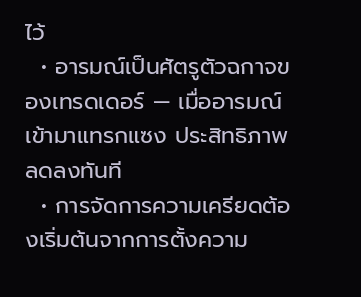ไว้
  • อารมณ์เป็นศัตรูตัวฉกาจของเทรดเดอร์ — เมื่ออารมณ์เข้ามาแทรกแซง ประสิทธิภาพลดลงทันที
  • การจัดการความเครียดต้องเริ่มต้นจากการตั้งความ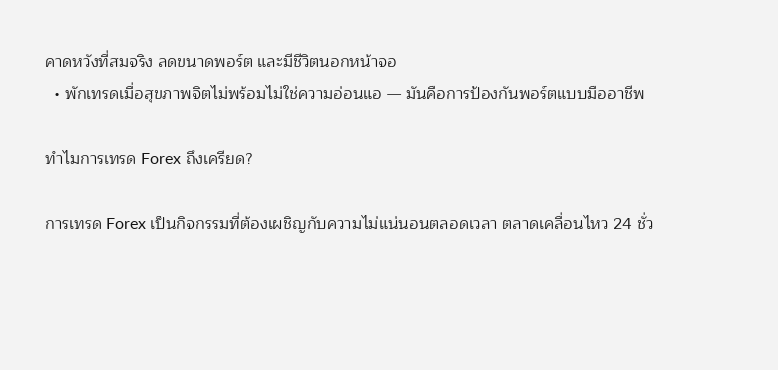คาดหวังที่สมจริง ลดขนาดพอร์ต และมีชีวิตนอกหน้าจอ
  • พักเทรดเมื่อสุขภาพจิตไม่พร้อมไม่ใช่ความอ่อนแอ — มันคือการป้องกันพอร์ตแบบมืออาชีพ

ทำไมการเทรด Forex ถึงเครียด?

การเทรด Forex เป็นกิจกรรมที่ต้องเผชิญกับความไม่แน่นอนตลอดเวลา ตลาดเคลื่อนไหว 24 ชั่ว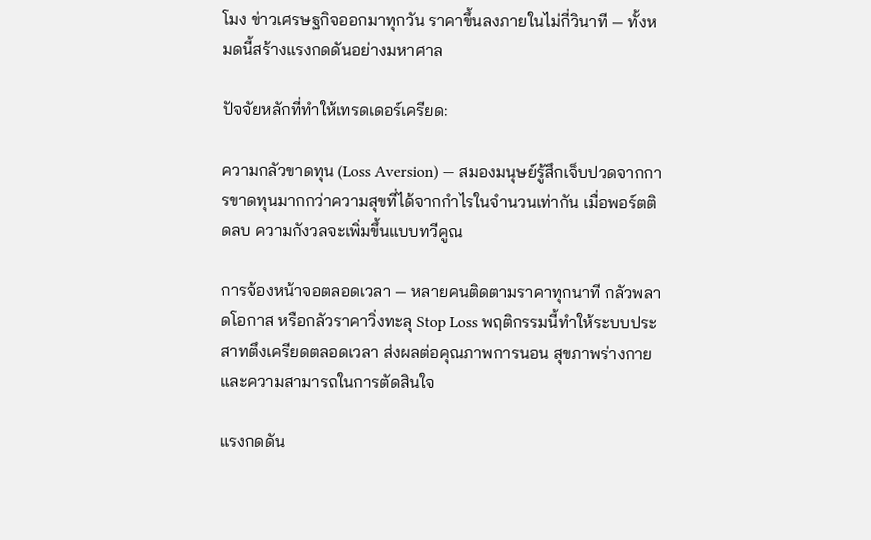โมง ข่าวเศรษฐกิจออกมาทุกวัน ราคาขึ้นลงภายในไม่กี่วินาที — ทั้งหมดนี้สร้างแรงกดดันอย่างมหาศาล

ปัจจัยหลักที่ทำให้เทรดเดอร์เครียด:

ความกลัวขาดทุน (Loss Aversion) — สมองมนุษย์รู้สึกเจ็บปวดจากการขาดทุนมากกว่าความสุขที่ได้จากกำไรในจำนวนเท่ากัน เมื่อพอร์ตติดลบ ความกังวลจะเพิ่มขึ้นแบบทวีคูณ

การจ้องหน้าจอตลอดเวลา — หลายคนติดตามราคาทุกนาที กลัวพลาดโอกาส หรือกลัวราคาวิ่งทะลุ Stop Loss พฤติกรรมนี้ทำให้ระบบประสาทตึงเครียดตลอดเวลา ส่งผลต่อคุณภาพการนอน สุขภาพร่างกาย และความสามารถในการตัดสินใจ

แรงกดดัน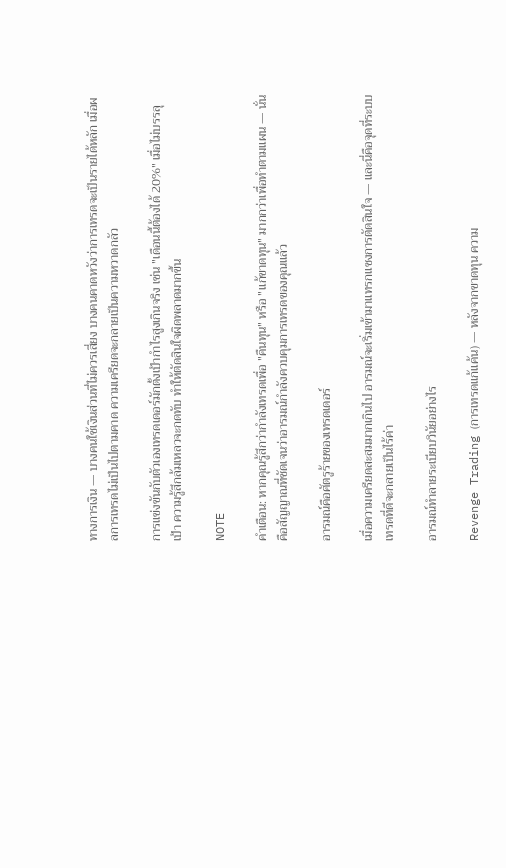ทางการเงิน — บางคนใช้เงินส่วนที่ไม่ควรเสี่ยง บางคนคาดหวังว่าการเทรดจะเป็นรายได้หลัก เมื่อผลการเทรดไม่เป็นไปตามคาด ความเครียดจะกลายเป็นความหวาดกลัว

การแข่งขันกับตัวเองเทรดเดอร์มักตั้งเป้ากำไรสูงเกินจริง เช่น "เดือนนี้ต้องได้ 20%" เมื่อไม่บรรลุเป้า ความรู้สึกล้มเหลวจะกดทับ ทำให้ตัดสินใจผิดพลาดมากขึ้น

NOTE

คำเตือน: หากคุณรู้สึกว่ากำลังเทรดเพื่อ "คืนทุน" หรือ "แก้ขาดทุน" มากกว่าเพื่อทำตามแผน — นั่นคือสัญญาณที่ชัดเจนว่าอารมณ์กำลังควบคุมการเทรดของคุณแล้ว

อารมณ์คือศัตรูร้ายของเทรดเดอร์

เมื่อความเครียดสะสมมากเกินไป อารมณ์จะเริ่มเข้ามาแทรกแซงการตัดสินใจ — และนี่คือจุดที่ระบบเทรดที่ดีจะกลายเป็นไร้ค่า

อารมณ์ทำลายระเบียบวินัยอย่างไร

Revenge Trading (การเทรดแก้แค้น) — หลังจากขาดทุน ความ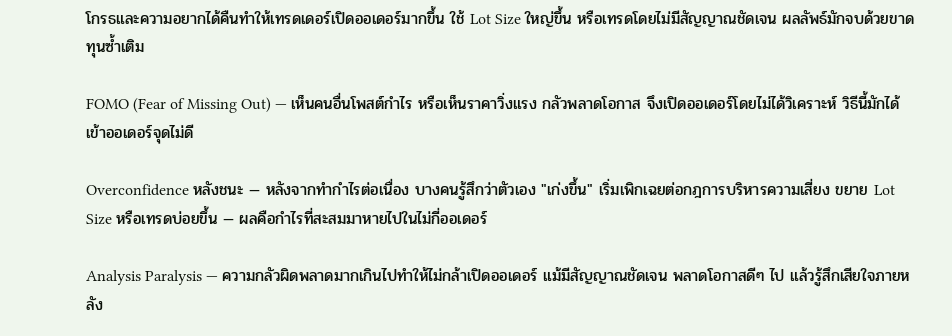โกรธและความอยากได้คืนทำให้เทรดเดอร์เปิดออเดอร์มากขึ้น ใช้ Lot Size ใหญ่ขึ้น หรือเทรดโดยไม่มีสัญญาณชัดเจน ผลลัพธ์มักจบด้วยขาดทุนซ้ำเติม

FOMO (Fear of Missing Out) — เห็นคนอื่นโพสต์กำไร หรือเห็นราคาวิ่งแรง กลัวพลาดโอกาส จึงเปิดออเดอร์โดยไม่ได้วิเคราะห์ วิธีนี้มักได้เข้าออเดอร์จุดไม่ดี

Overconfidence หลังชนะ — หลังจากทำกำไรต่อเนื่อง บางคนรู้สึกว่าตัวเอง "เก่งขึ้น" เริ่มเพิกเฉยต่อกฎการบริหารความเสี่ยง ขยาย Lot Size หรือเทรดบ่อยขึ้น — ผลคือกำไรที่สะสมมาหายไปในไม่กี่ออเดอร์

Analysis Paralysis — ความกลัวผิดพลาดมากเกินไปทำให้ไม่กล้าเปิดออเดอร์ แม้มีสัญญาณชัดเจน พลาดโอกาสดีๆ ไป แล้วรู้สึกเสียใจภายหลัง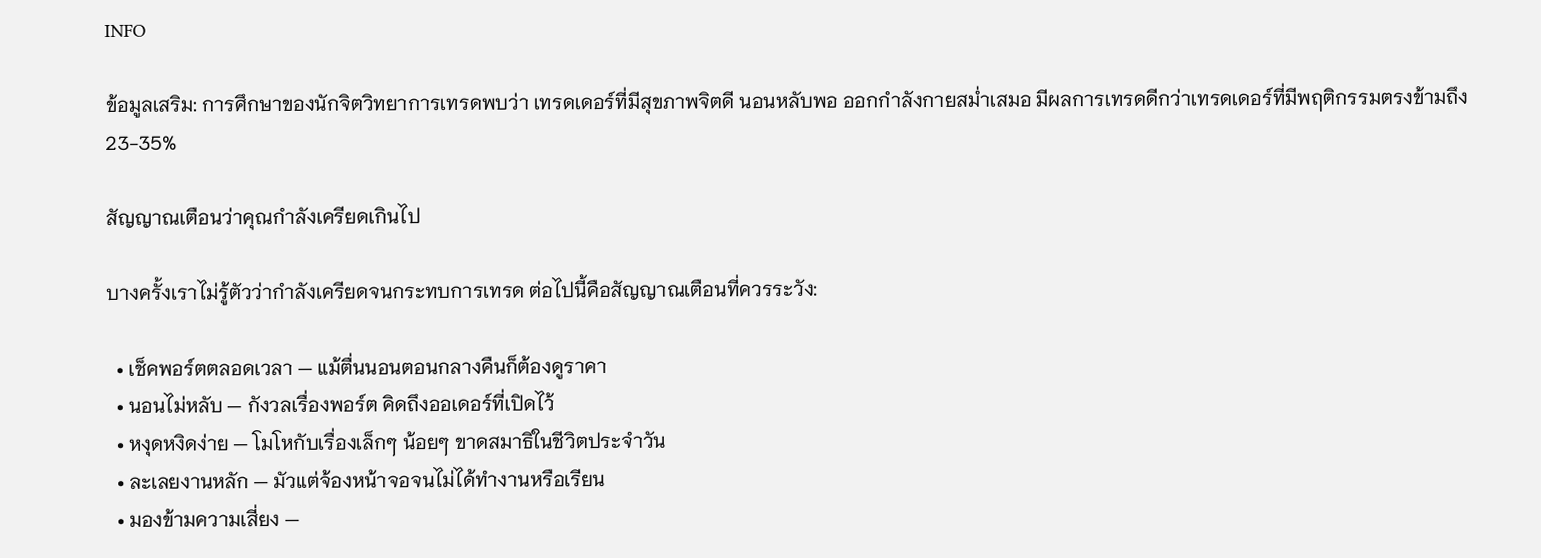INFO

ข้อมูลเสริม: การศึกษาของนักจิตวิทยาการเทรดพบว่า เทรดเดอร์ที่มีสุขภาพจิตดี นอนหลับพอ ออกกำลังกายสม่ำเสมอ มีผลการเทรดดีกว่าเทรดเดอร์ที่มีพฤติกรรมตรงข้ามถึง 23-35%

สัญญาณเตือนว่าคุณกำลังเครียดเกินไป

บางครั้งเราไม่รู้ตัวว่ากำลังเครียดจนกระทบการเทรด ต่อไปนี้คือสัญญาณเตือนที่ควรระวัง:

  • เช็คพอร์ตตลอดเวลา — แม้ตื่นนอนตอนกลางคืนก็ต้องดูราคา
  • นอนไม่หลับ — กังวลเรื่องพอร์ต คิดถึงออเดอร์ที่เปิดไว้
  • หงุดหงิดง่าย — โมโหกับเรื่องเล็กๆ น้อยๆ ขาดสมาธิในชีวิตประจำวัน
  • ละเลยงานหลัก — มัวแต่จ้องหน้าจอจนไม่ได้ทำงานหรือเรียน
  • มองข้ามความเสี่ยง —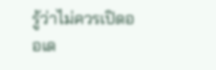รู้ว่าไม่ควรเปิดออเด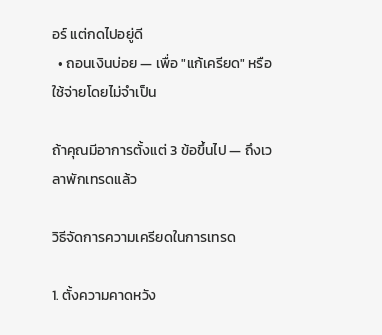อร์ แต่กดไปอยู่ดี
  • ถอนเงินบ่อย — เพื่อ "แก้เครียด" หรือใช้จ่ายโดยไม่จำเป็น

ถ้าคุณมีอาการตั้งแต่ 3 ข้อขึ้นไป — ถึงเวลาพักเทรดแล้ว

วิธีจัดการความเครียดในการเทรด

1. ตั้งความคาดหวัง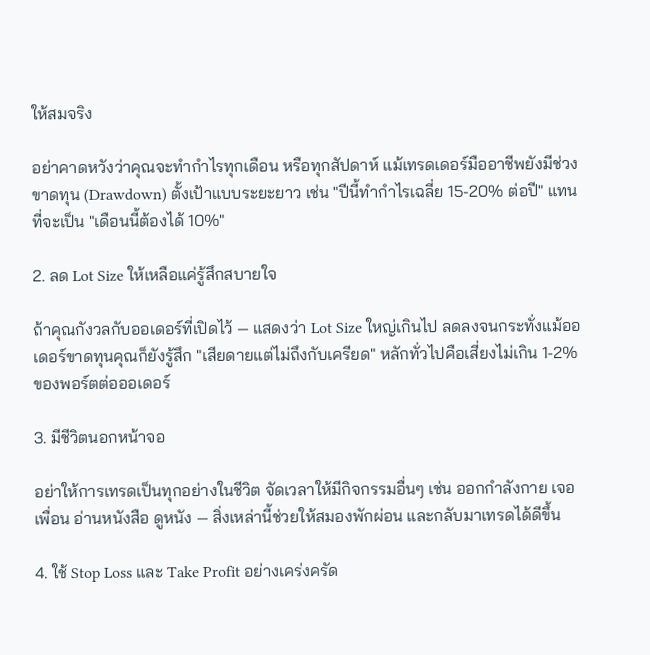ให้สมจริง

อย่าคาดหวังว่าคุณจะทำกำไรทุกเดือน หรือทุกสัปดาห์ แม้เทรดเดอร์มืออาชีพยังมีช่วงขาดทุน (Drawdown) ตั้งเป้าแบบระยะยาว เช่น "ปีนี้ทำกำไรเฉลี่ย 15-20% ต่อปี" แทนที่จะเป็น "เดือนนี้ต้องได้ 10%"

2. ลด Lot Size ให้เหลือแค่รู้สึกสบายใจ

ถ้าคุณกังวลกับออเดอร์ที่เปิดไว้ — แสดงว่า Lot Size ใหญ่เกินไป ลดลงจนกระทั่งแม้ออเดอร์ขาดทุนคุณก็ยังรู้สึก "เสียดายแต่ไม่ถึงกับเครียด" หลักทั่วไปคือเสี่ยงไม่เกิน 1-2% ของพอร์ตต่อออเดอร์

3. มีชีวิตนอกหน้าจอ

อย่าให้การเทรดเป็นทุกอย่างในชีวิต จัดเวลาให้มีกิจกรรมอื่นๆ เช่น ออกกำลังกาย เจอเพื่อน อ่านหนังสือ ดูหนัง — สิ่งเหล่านี้ช่วยให้สมองพักผ่อน และกลับมาเทรดได้ดีขึ้น

4. ใช้ Stop Loss และ Take Profit อย่างเคร่งครัด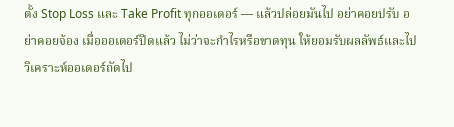ตั้ง Stop Loss และ Take Profit ทุกออเดอร์ — แล้วปล่อยมันไป อย่าคอยปรับ อย่าคอยจ้อง เมื่อออเดอร์ปิดแล้ว ไม่ว่าจะกำไรหรือขาดทุน ให้ยอมรับผลลัพธ์และไปวิเคราะห์ออเดอร์ถัดไป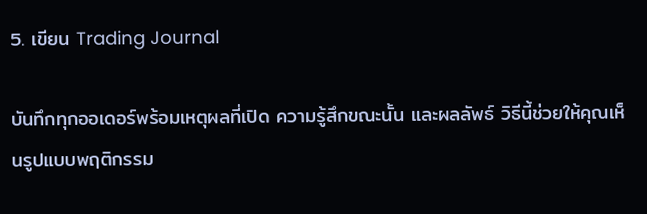5. เขียน Trading Journal

บันทึกทุกออเดอร์พร้อมเหตุผลที่เปิด ความรู้สึกขณะนั้น และผลลัพธ์ วิธีนี้ช่วยให้คุณเห็นรูปแบบพฤติกรรม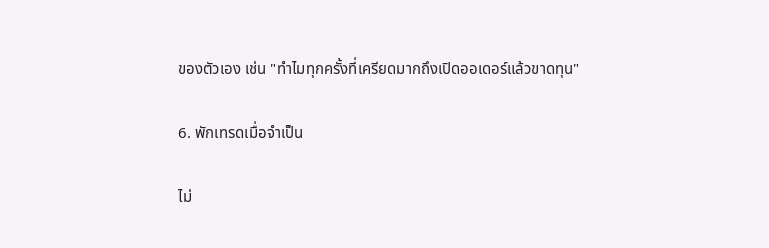ของตัวเอง เช่น "ทำไมทุกครั้งที่เครียดมากถึงเปิดออเดอร์แล้วขาดทุน"

6. พักเทรดเมื่อจำเป็น

ไม่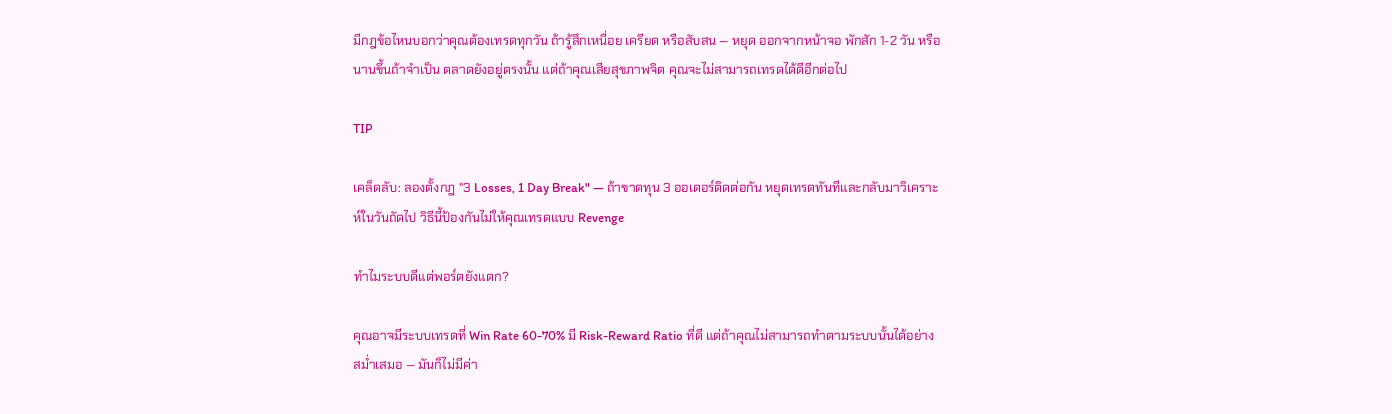มีกฎข้อไหนบอกว่าคุณต้องเทรดทุกวัน ถ้ารู้สึกเหนื่อย เครียด หรือสับสน — หยุด ออกจากหน้าจอ พักสัก 1-2 วัน หรือนานขึ้นถ้าจำเป็น ตลาดยังอยู่ตรงนั้น แต่ถ้าคุณเสียสุขภาพจิต คุณจะไม่สามารถเทรดได้ดีอีกต่อไป

TIP

เคล็ดลับ: ลองตั้งกฎ "3 Losses, 1 Day Break" — ถ้าขาดทุน 3 ออเดอร์ติดต่อกัน หยุดเทรดทันทีและกลับมาวิเคราะห์ในวันถัดไป วิธีนี้ป้องกันไม่ให้คุณเทรดแบบ Revenge

ทำไมระบบดีแต่พอร์ตยังแตก?

คุณอาจมีระบบเทรดที่ Win Rate 60-70% มี Risk-Reward Ratio ที่ดี แต่ถ้าคุณไม่สามารถทำตามระบบนั้นได้อย่างสม่ำเสมอ — มันก็ไม่มีค่า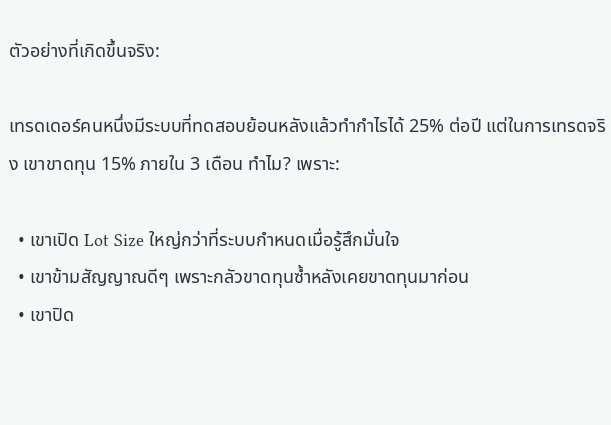ตัวอย่างที่เกิดขึ้นจริง:

เทรดเดอร์คนหนึ่งมีระบบที่ทดสอบย้อนหลังแล้วทำกำไรได้ 25% ต่อปี แต่ในการเทรดจริง เขาขาดทุน 15% ภายใน 3 เดือน ทำไม? เพราะ:

  • เขาเปิด Lot Size ใหญ่กว่าที่ระบบกำหนดเมื่อรู้สึกมั่นใจ
  • เขาข้ามสัญญาณดีๆ เพราะกลัวขาดทุนซ้ำหลังเคยขาดทุนมาก่อน
  • เขาปิด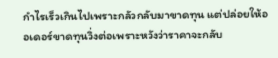กำไรเร็วเกินไปเพราะกลัวกลับมาขาดทุน แต่ปล่อยให้ออเดอร์ขาดทุนวิ่งต่อเพราะหวังว่าราคาจะกลับ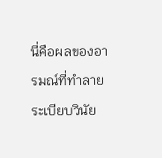นี่คือผลของอารมณ์ที่ทำลายระเบียบวินัย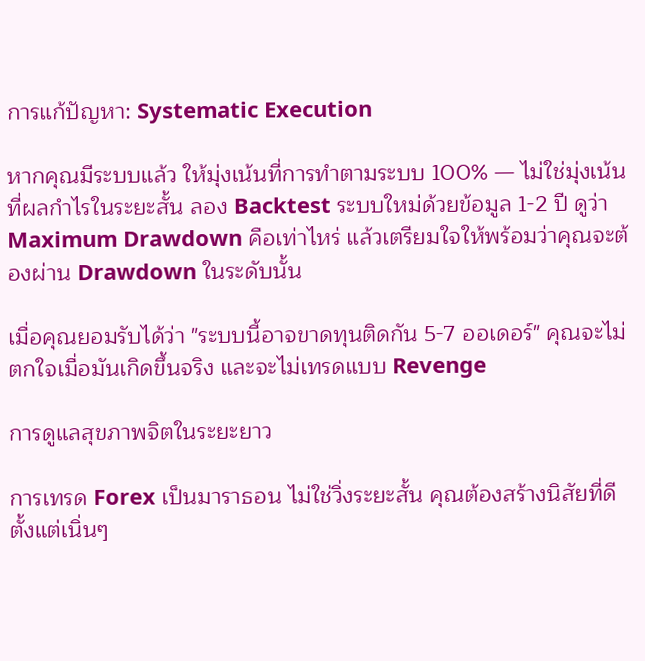การแก้ปัญหา: Systematic Execution

หากคุณมีระบบแล้ว ให้มุ่งเน้นที่การทำตามระบบ 100% — ไม่ใช่มุ่งเน้นที่ผลกำไรในระยะสั้น ลอง Backtest ระบบใหม่ด้วยข้อมูล 1-2 ปี ดูว่า Maximum Drawdown คือเท่าไหร่ แล้วเตรียมใจให้พร้อมว่าคุณจะต้องผ่าน Drawdown ในระดับนั้น

เมื่อคุณยอมรับได้ว่า "ระบบนี้อาจขาดทุนติดกัน 5-7 ออเดอร์" คุณจะไม่ตกใจเมื่อมันเกิดขึ้นจริง และจะไม่เทรดแบบ Revenge

การดูแลสุขภาพจิตในระยะยาว

การเทรด Forex เป็นมาราธอน ไม่ใช่วิ่งระยะสั้น คุณต้องสร้างนิสัยที่ดีตั้งแต่เนิ่นๆ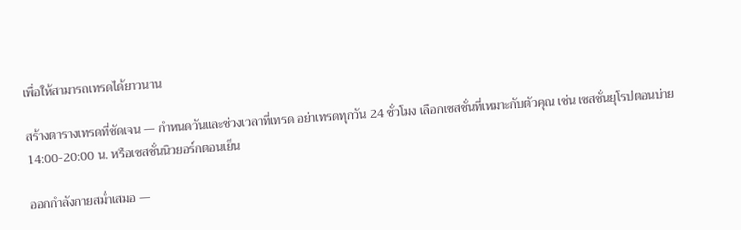เพื่อให้สามารถเทรดได้ยาวนาน

สร้างตารางเทรดที่ชัดเจน — กำหนดวันและช่วงเวลาที่เทรด อย่าเทรดทุกวัน 24 ชั่วโมง เลือกเซสชั่นที่เหมาะกับตัวคุณ เช่น เซสชั่นยุโรปตอนบ่าย 14:00-20:00 น. หรือเซสชั่นนิวยอร์กตอนเย็น

ออกกำลังกายสม่ำเสมอ —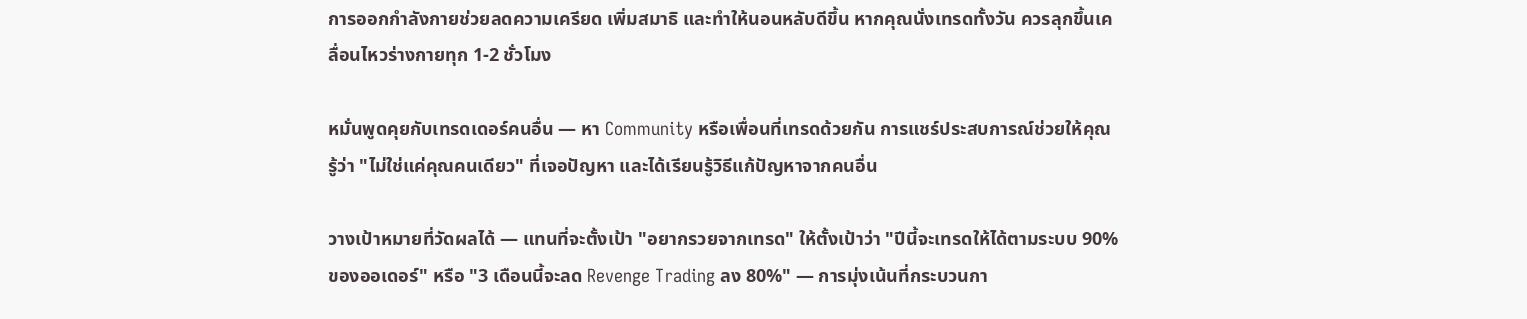การออกกำลังกายช่วยลดความเครียด เพิ่มสมาธิ และทำให้นอนหลับดีขึ้น หากคุณนั่งเทรดทั้งวัน ควรลุกขึ้นเคลื่อนไหวร่างกายทุก 1-2 ชั่วโมง

หมั่นพูดคุยกับเทรดเดอร์คนอื่น — หา Community หรือเพื่อนที่เทรดด้วยกัน การแชร์ประสบการณ์ช่วยให้คุณรู้ว่า "ไม่ใช่แค่คุณคนเดียว" ที่เจอปัญหา และได้เรียนรู้วิธีแก้ปัญหาจากคนอื่น

วางเป้าหมายที่วัดผลได้ — แทนที่จะตั้งเป้า "อยากรวยจากเทรด" ให้ตั้งเป้าว่า "ปีนี้จะเทรดให้ได้ตามระบบ 90% ของออเดอร์" หรือ "3 เดือนนี้จะลด Revenge Trading ลง 80%" — การมุ่งเน้นที่กระบวนกา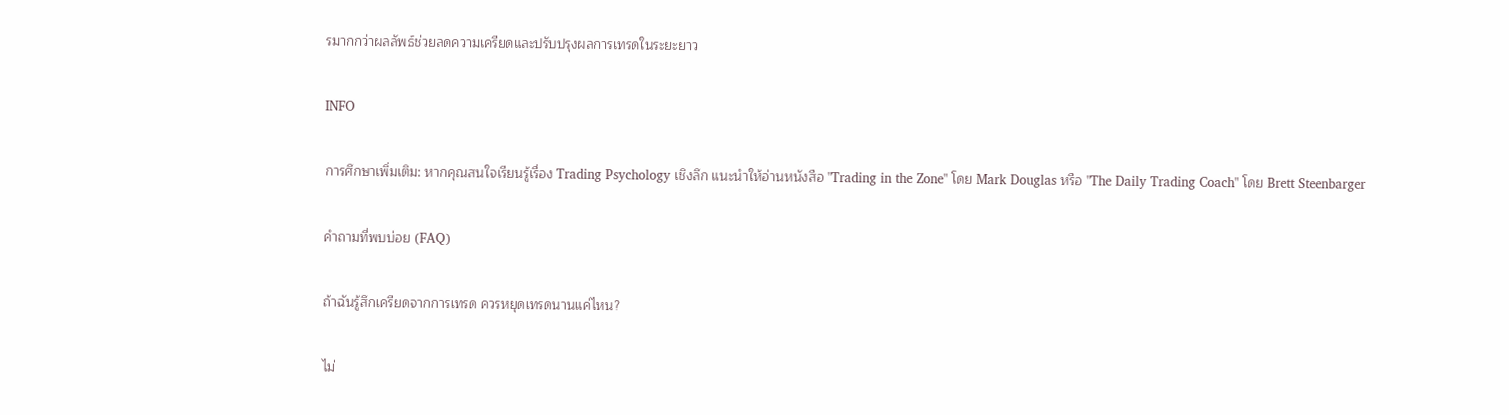รมากกว่าผลลัพธ์ช่วยลดความเครียดและปรับปรุงผลการเทรดในระยะยาว

INFO

การศึกษาเพิ่มเติม: หากคุณสนใจเรียนรู้เรื่อง Trading Psychology เชิงลึก แนะนำให้อ่านหนังสือ "Trading in the Zone" โดย Mark Douglas หรือ "The Daily Trading Coach" โดย Brett Steenbarger

คำถามที่พบบ่อย (FAQ)

ถ้าฉันรู้สึกเครียดจากการเทรด ควรหยุดเทรดนานแค่ไหน?

ไม่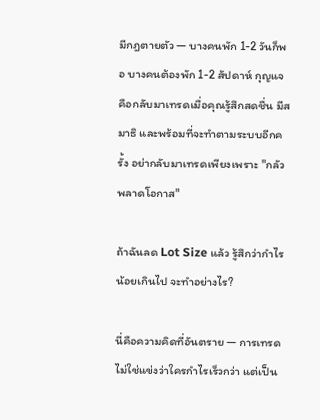มีกฎตายตัว — บางคนพัก 1-2 วันก็พอ บางคนต้องพัก 1-2 สัปดาห์ กุญแจคือกลับมาเทรดเมื่อคุณรู้สึกสดชื่น มีสมาธิ และพร้อมที่จะทำตามระบบอีกครั้ง อย่ากลับมาเทรดเพียงเพราะ "กลัวพลาดโอกาส"

ถ้าฉันลด Lot Size แล้ว รู้สึกว่ากำไรน้อยเกินไป จะทำอย่างไร?

นี่คือความคิดที่อันตราย — การเทรดไม่ใช่แข่งว่าใครกำไรเร็วกว่า แต่เป็น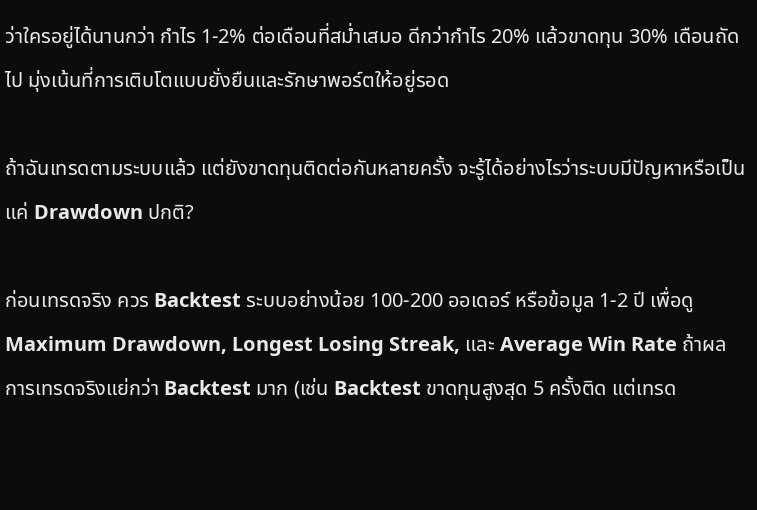ว่าใครอยู่ได้นานกว่า กำไร 1-2% ต่อเดือนที่สม่ำเสมอ ดีกว่ากำไร 20% แล้วขาดทุน 30% เดือนถัดไป มุ่งเน้นที่การเติบโตแบบยั่งยืนและรักษาพอร์ตให้อยู่รอด

ถ้าฉันเทรดตามระบบแล้ว แต่ยังขาดทุนติดต่อกันหลายครั้ง จะรู้ได้อย่างไรว่าระบบมีปัญหาหรือเป็นแค่ Drawdown ปกติ?

ก่อนเทรดจริง ควร Backtest ระบบอย่างน้อย 100-200 ออเดอร์ หรือข้อมูล 1-2 ปี เพื่อดู Maximum Drawdown, Longest Losing Streak, และ Average Win Rate ถ้าผลการเทรดจริงแย่กว่า Backtest มาก (เช่น Backtest ขาดทุนสูงสุด 5 ครั้งติด แต่เทรด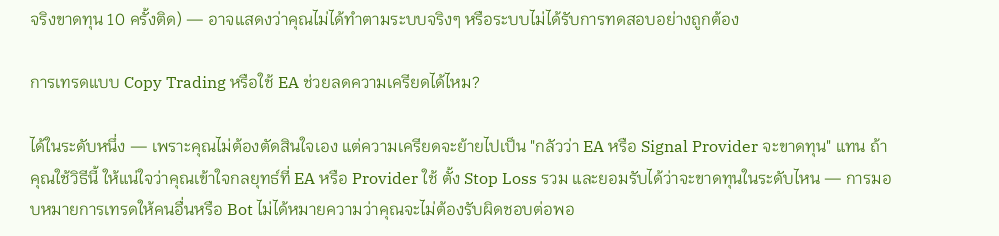จริงขาดทุน 10 ครั้งติด) — อาจแสดงว่าคุณไม่ได้ทำตามระบบจริงๆ หรือระบบไม่ได้รับการทดสอบอย่างถูกต้อง

การเทรดแบบ Copy Trading หรือใช้ EA ช่วยลดความเครียดได้ไหม?

ได้ในระดับหนึ่ง — เพราะคุณไม่ต้องตัดสินใจเอง แต่ความเครียดจะย้ายไปเป็น "กลัวว่า EA หรือ Signal Provider จะขาดทุน" แทน ถ้าคุณใช้วิธีนี้ ให้แน่ใจว่าคุณเข้าใจกลยุทธ์ที่ EA หรือ Provider ใช้ ตั้ง Stop Loss รวม และยอมรับได้ว่าจะขาดทุนในระดับไหน — การมอบหมายการเทรดให้คนอื่นหรือ Bot ไม่ได้หมายความว่าคุณจะไม่ต้องรับผิดชอบต่อพอ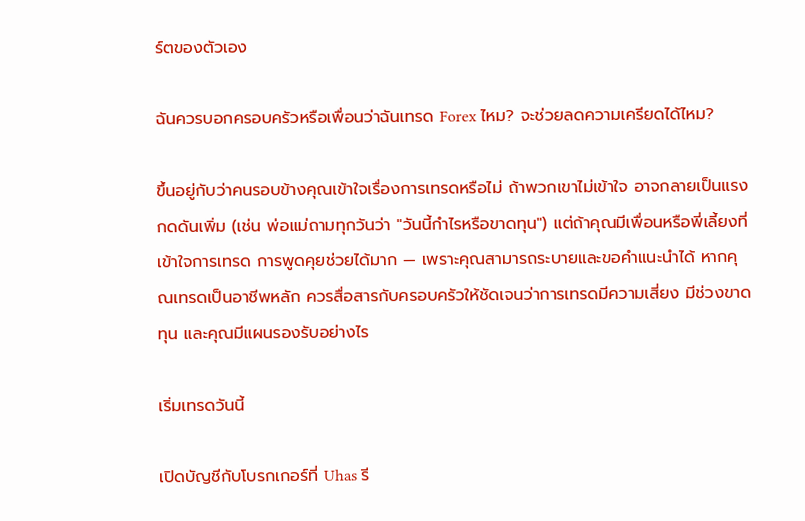ร์ตของตัวเอง

ฉันควรบอกครอบครัวหรือเพื่อนว่าฉันเทรด Forex ไหม? จะช่วยลดความเครียดได้ไหม?

ขึ้นอยู่กับว่าคนรอบข้างคุณเข้าใจเรื่องการเทรดหรือไม่ ถ้าพวกเขาไม่เข้าใจ อาจกลายเป็นแรงกดดันเพิ่ม (เช่น พ่อแม่ถามทุกวันว่า "วันนี้กำไรหรือขาดทุน") แต่ถ้าคุณมีเพื่อนหรือพี่เลี้ยงที่เข้าใจการเทรด การพูดคุยช่วยได้มาก — เพราะคุณสามารถระบายและขอคำแนะนำได้ หากคุณเทรดเป็นอาชีพหลัก ควรสื่อสารกับครอบครัวให้ชัดเจนว่าการเทรดมีความเสี่ยง มีช่วงขาดทุน และคุณมีแผนรองรับอย่างไร

เริ่มเทรดวันนี้

เปิดบัญชีกับโบรกเกอร์ที่ Uhas รี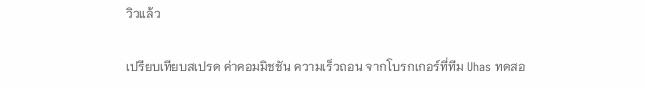วิวแล้ว

เปรียบเทียบสเปรด ค่าคอมมิชชัน ความเร็วถอน จากโบรกเกอร์ที่ทีม Uhas ทดสอ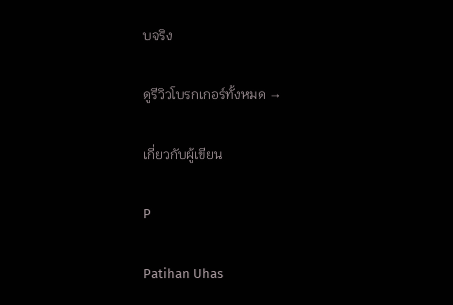บจริง

ดูรีวิวโบรกเกอร์ทั้งหมด →

เกี่ยวกับผู้เขียน

P

Patihan Uhas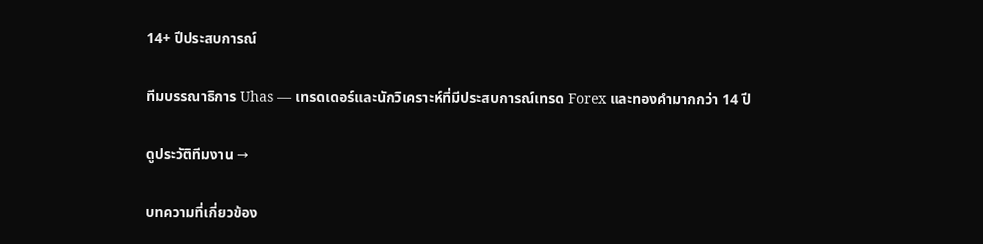14+ ปีประสบการณ์

ทีมบรรณาธิการ Uhas — เทรดเดอร์และนักวิเคราะห์ที่มีประสบการณ์เทรด Forex และทองคำมากกว่า 14 ปี

ดูประวัติทีมงาน →

บทความที่เกี่ยวข้อง